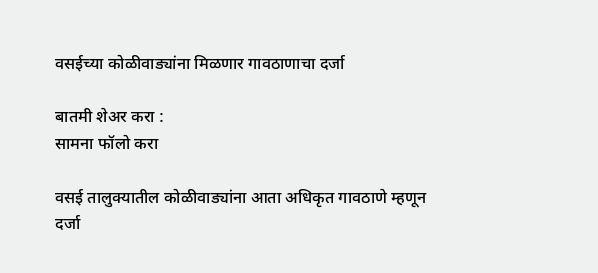वसईच्या कोळीवाड्यांना मिळणार गावठाणाचा दर्जा

बातमी शेअर करा :
सामना फॉलो करा

वसई तालुक्यातील कोळीवाड्यांना आता अधिकृत गावठाणे म्हणून दर्जा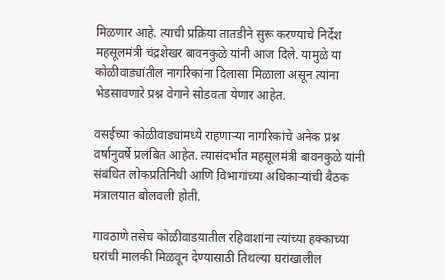मिळणार आहे. त्याची प्रक्रिया तातडीने सुरू करण्याचे निर्देश महसूलमंत्री चंद्रशेखर बावनकुळे यांनी आज दिले. यामुळे या कोळीवाड्यांतील नागरिकांना दिलासा मिळाला असून त्यांना भेडसावणारे प्रश्न वेगाने सोडवता येणार आहेत.

वसईच्या कोळीवाड्यांमध्ये राहणाऱ्या नागरिकांचे अनेक प्रश्न वर्षानुवर्षे प्रलंबित आहेत. त्यासंदर्भात महसूलमंत्री बावनकुळे यांनी संबंधित लोकप्रतिनिधी आणि विभागांच्या अधिकाऱ्यांची बैठक मंत्रालयात बोलवली होती.

गावठाणे तसेच कोळीवाडय़ातील रहिवाशांना त्यांच्या हक्काच्या घरांची मालकी मिळवून देण्यासाठी तिथल्या घरांखालील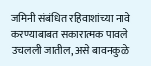जमिनी संबंधित रहिवाशांच्या नावे करण्याबाबत सकारात्मक पावले उचलली जातील, असे बावनकुळे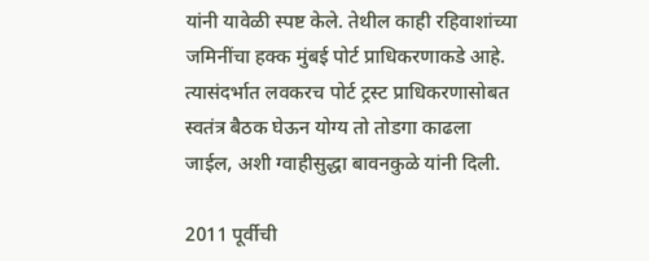यांनी यावेळी स्पष्ट केले. तेथील काही रहिवाशांच्या जमिनींचा हक्क मुंबई पोर्ट प्राधिकरणाकडे आहे. त्यासंदर्भात लवकरच पोर्ट ट्रस्ट प्राधिकरणासोबत स्वतंत्र बैठक घेऊन योग्य तो तोडगा काढला जाईल, अशी ग्वाहीसुद्धा बावनकुळे यांनी दिली.

2011 पूर्वीची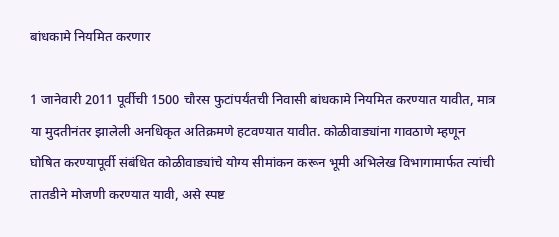बांधकामे नियमित करणार

1 जानेवारी 2011 पूर्वीची 1500 चौरस फुटांपर्यंतची निवासी बांधकामे नियमित करण्यात यावीत, मात्र या मुदतीनंतर झालेली अनधिकृत अतिक्रमणे हटवण्यात यावीत. कोळीवाड्यांना गावठाणे म्हणून घोषित करण्यापूर्वी संबंधित कोळीवाड्यांचे योग्य सीमांकन करून भूमी अभिलेख विभागामार्फत त्यांची तातडीने मोजणी करण्यात यावी, असे स्पष्ट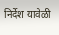निर्देश यावेळी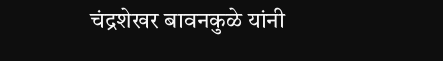चंद्रशेखर बावनकुळे यांनी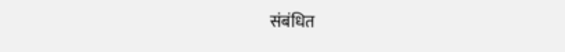संबंधित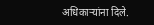अधिकाऱ्यांना दिले.